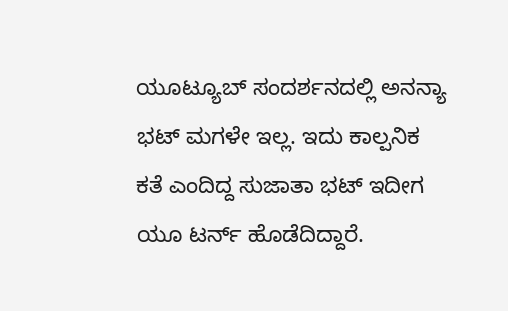ಯೂಟ್ಯೂಬ್ ಸಂದರ್ಶನದಲ್ಲಿ ಅನನ್ಯಾ ಭಟ್ ಮಗಳೇ ಇಲ್ಲ. ಇದು ಕಾಲ್ಪನಿಕ ಕತೆ ಎಂದಿದ್ದ ಸುಜಾತಾ ಭಟ್ ಇದೀಗ ಯೂ ಟರ್ನ್ ಹೊಡೆದಿದ್ದಾರೆ.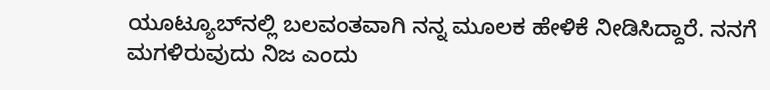ಯೂಟ್ಯೂಬ್‌ನಲ್ಲಿ ಬಲವಂತವಾಗಿ ನನ್ನ ಮೂಲಕ ಹೇಳಿಕೆ ನೀಡಿಸಿದ್ದಾರೆ. ನನಗೆ ಮಗಳಿರುವುದು ನಿಜ ಎಂದು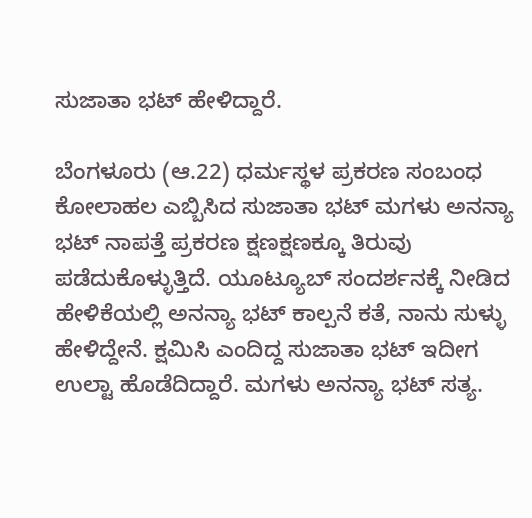ಸುಜಾತಾ ಭಟ್ ಹೇಳಿದ್ದಾರೆ.

ಬೆಂಗಳೂರು (ಆ.22) ಧರ್ಮಸ್ಥಳ ಪ್ರಕರಣ ಸಂಬಂಧ ಕೋಲಾಹಲ ಎಬ್ಬಿಸಿದ ಸುಜಾತಾ ಭಟ್ ಮಗಳು ಅನನ್ಯಾ ಭಟ್ ನಾಪತ್ತೆ ಪ್ರಕರಣ ಕ್ಷಣಕ್ಷಣಕ್ಕೂ ತಿರುವು ಪಡೆದುಕೊಳ್ಳುತ್ತಿದೆ. ಯೂಟ್ಯೂಬ್ ಸಂದರ್ಶನಕ್ಕೆ ನೀಡಿದ ಹೇಳಿಕೆಯಲ್ಲಿ ಅನನ್ಯಾ ಭಟ್ ಕಾಲ್ಪನೆ ಕತೆ, ನಾನು ಸುಳ್ಳು ಹೇಳಿದ್ದೇನೆ. ಕ್ಷಮಿಸಿ ಎಂದಿದ್ದ ಸುಜಾತಾ ಭಟ್ ಇದೀಗ ಉಲ್ಟಾ ಹೊಡೆದಿದ್ದಾರೆ. ಮಗಳು ಅನನ್ಯಾ ಭಟ್ ಸತ್ಯ.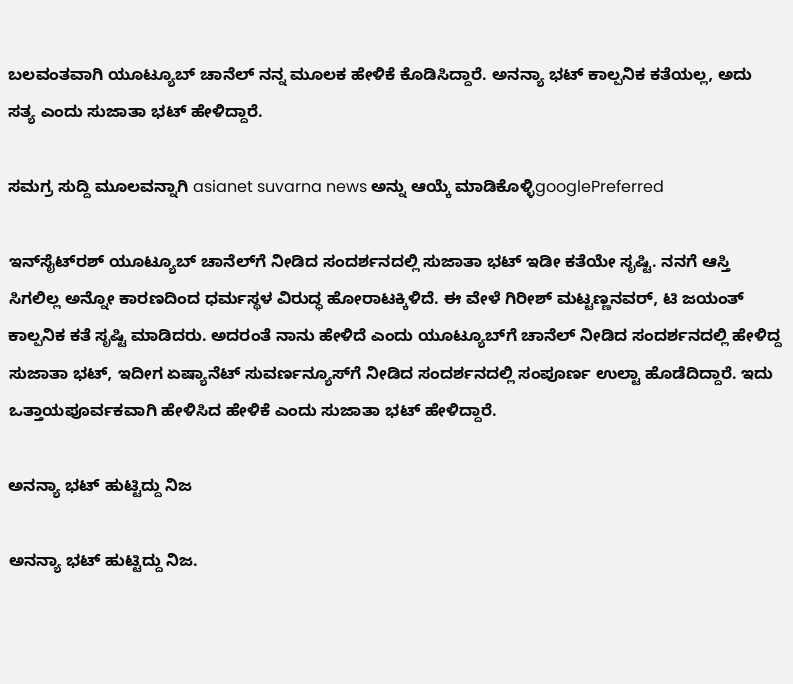ಬಲವಂತವಾಗಿ ಯೂಟ್ಯೂಬ್ ಚಾನೆಲ್ ನನ್ನ ಮೂಲಕ ಹೇಳಿಕೆ ಕೊಡಿಸಿದ್ದಾರೆ. ಅನನ್ಯಾ ಭಟ್ ಕಾಲ್ಪನಿಕ ಕತೆಯಲ್ಲ, ಅದು ಸತ್ಯ ಎಂದು ಸುಜಾತಾ ಭಟ್ ಹೇಳಿದ್ದಾರೆ.

ಸಮಗ್ರ ಸುದ್ದಿ ಮೂಲವನ್ನಾಗಿ asianet suvarna news ಅನ್ನು ಆಯ್ಕೆ ಮಾಡಿಕೊಳ್ಳಿgooglePreferred

ಇನ್‌ಸೈಟ್‌ರಶ್ ಯೂಟ್ಯೂಬ್ ಚಾನೆಲ್‌ಗೆ ನೀಡಿದ ಸಂದರ್ಶನದಲ್ಲಿ ಸುಜಾತಾ ಭಟ್ ಇಡೀ ಕತೆಯೇ ಸೃಷ್ಟಿ. ನನಗೆ ಆಸ್ತಿ ಸಿಗಲಿಲ್ಲ ಅನ್ನೋ ಕಾರಣದಿಂದ ಧರ್ಮಸ್ಥಳ ವಿರುದ್ಧ ಹೋರಾಟಕ್ಕಿಳಿದೆ. ಈ ವೇಳೆ ಗಿರೀಶ್ ಮಟ್ಟಣ್ಣನವರ್, ಟಿ ಜಯಂತ್ ಕಾಲ್ಪನಿಕ ಕತೆ ಸೃಷ್ಟಿ ಮಾಡಿದರು. ಅದರಂತೆ ನಾನು ಹೇಳಿದೆ ಎಂದು ಯೂಟ್ಯೂಬ್‌ಗೆ ಚಾನೆಲ್ ನೀಡಿದ ಸಂದರ್ಶನದಲ್ಲಿ ಹೇಳಿದ್ದ ಸುಜಾತಾ ಭಟ್, ಇದೀಗ ಏಷ್ಯಾನೆಟ್ ಸುವರ್ಣನ್ಯೂಸ್‌ಗೆ ನೀಡಿದ ಸಂದರ್ಶನದಲ್ಲಿ ಸಂಪೂರ್ಣ ಉಲ್ಟಾ ಹೊಡೆದಿದ್ದಾರೆ. ಇದು ಒತ್ತಾಯಪೂರ್ವಕವಾಗಿ ಹೇಳಿಸಿದ ಹೇಳಿಕೆ ಎಂದು ಸುಜಾತಾ ಭಟ್ ಹೇಳಿದ್ದಾರೆ.

ಅನನ್ಯಾ ಭಟ್ ಹುಟ್ಟಿದ್ದು ನಿಜ

ಅನನ್ಯಾ ಭಟ್ ಹುಟ್ಟಿದ್ದು ನಿಜ.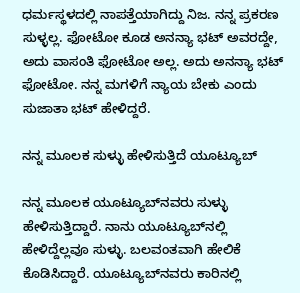ಧರ್ಮಸ್ಥಳದಲ್ಲಿ ನಾಪತ್ತೆಯಾಗಿದ್ದು ನಿಜ. ನನ್ನ ಪ್ರಕರಣ ಸುಳ್ಳಲ್ಲ. ಫೋಟೋ ಕೂಡ ಅನನ್ಯಾ ಭಟ್ ಅವರದ್ದೇ, ಅದು ವಾಸಂತಿ ಫೋಟೋ ಅಲ್ಲ. ಅದು ಅನನ್ಯಾ ಭಟ್ ಫೋಟೋ. ನನ್ನ ಮಗಳಿಗೆ ನ್ಯಾಯ ಬೇಕು ಎಂದು ಸುಜಾತಾ ಭಟ್ ಹೇಳಿದ್ದರೆ.

ನನ್ನ ಮೂಲಕ ಸುಳ್ಳು ಹೇಳಿಸುತ್ತಿದೆ ಯೂಟ್ಯೂಬ್

ನನ್ನ ಮೂಲಕ ಯೂಟ್ಯೂಬ್‌ನವರು ಸುಳ್ಳು ಹೇಳಿಸುತ್ತಿದ್ದಾರೆ. ನಾನು ಯೂಟ್ಯೂಬ್‌ನಲ್ಲಿ ಹೇಳಿದ್ದೆಲ್ಲವೂ ಸುಳ್ಳು. ಬಲವಂತವಾಗಿ ಹೇಲಿಕೆ ಕೊಡಿಸಿದ್ದಾರೆ. ಯೂಟ್ಯೂಬ್‌ನವರು ಕಾರಿನಲ್ಲಿ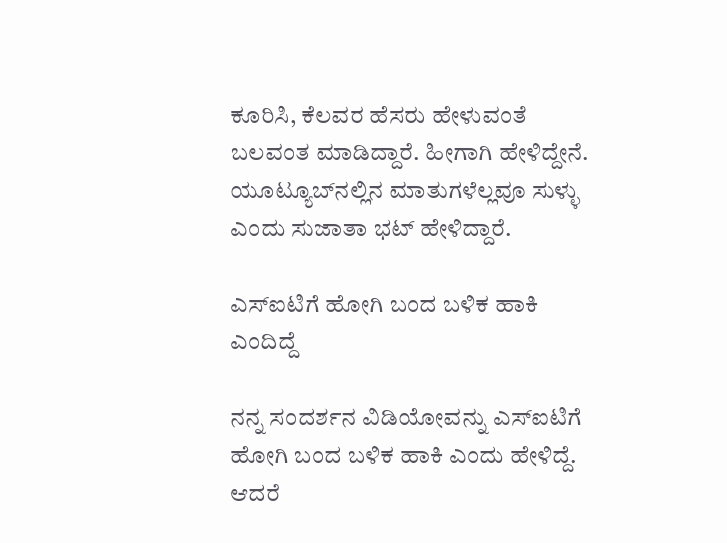ಕೂರಿಸಿ, ಕೆಲವರ ಹೆಸರು ಹೇಳುವಂತೆ ಬಲವಂತ ಮಾಡಿದ್ದಾರೆ. ಹೀಗಾಗಿ ಹೇಳಿದ್ದೇನೆ. ಯೂಟ್ಯೂಬ್‌ನಲ್ಲಿನ ಮಾತುಗಳೆಲ್ಲವೂ ಸುಳ್ಳು ಎಂದು ಸುಜಾತಾ ಭಟ್ ಹೇಳಿದ್ದಾರೆ.

ಎಸ್‌ಐಟಿಗೆ ಹೋಗಿ ಬಂದ ಬಳಿಕ ಹಾಕಿ ಎಂದಿದ್ದೆ

ನನ್ನ ಸಂದರ್ಶನ ವಿಡಿಯೋವನ್ನು ಎಸ್‌ಐಟಿಗೆ ಹೋಗಿ ಬಂದ ಬಳಿಕ ಹಾಕಿ ಎಂದು ಹೇಳಿದ್ದೆ. ಆದರೆ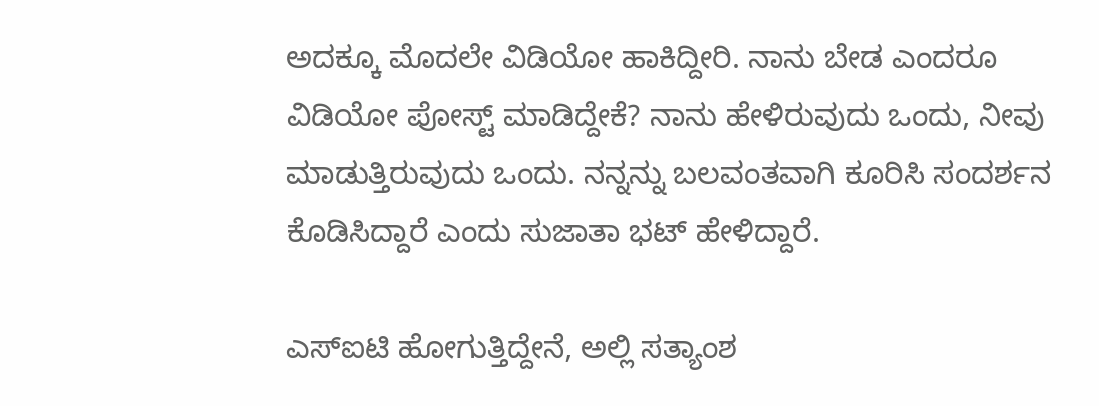ಅದಕ್ಕೂ ಮೊದಲೇ ವಿಡಿಯೋ ಹಾಕಿದ್ದೀರಿ. ನಾನು ಬೇಡ ಎಂದರೂ ವಿಡಿಯೋ ಪೋಸ್ಟ್ ಮಾಡಿದ್ದೇಕೆ? ನಾನು ಹೇಳಿರುವುದು ಒಂದು, ನೀವು ಮಾಡುತ್ತಿರುವುದು ಒಂದು. ನನ್ನನ್ನು ಬಲವಂತವಾಗಿ ಕೂರಿಸಿ ಸಂದರ್ಶನ ಕೊಡಿಸಿದ್ದಾರೆ ಎಂದು ಸುಜಾತಾ ಭಟ್ ಹೇಳಿದ್ದಾರೆ.

ಎಸ್ಐಟಿ ಹೋಗುತ್ತಿದ್ದೇನೆ, ಅಲ್ಲಿ ಸತ್ಯಾಂಶ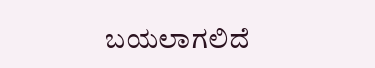ಬಯಲಾಗಲಿದೆ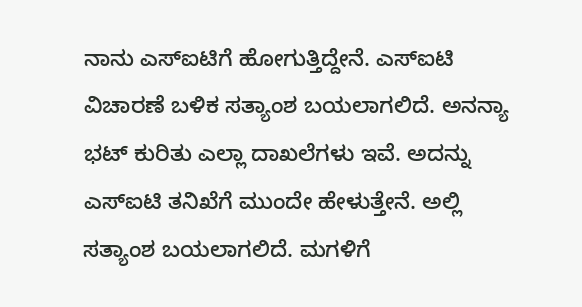ನಾನು ಎಸ್‌ಐಟಿಗೆ ಹೋಗುತ್ತಿದ್ದೇನೆ. ಎಸ್ಐಟಿ ವಿಚಾರಣೆ ಬಳಿಕ ಸತ್ಯಾಂಶ ಬಯಲಾಗಲಿದೆ. ಅನನ್ಯಾ ಭಟ್ ಕುರಿತು ಎಲ್ಲಾ ದಾಖಲೆಗಳು ಇವೆ. ಅದನ್ನು ಎಸ್‌ಐಟಿ ತನಿಖೆಗೆ ಮುಂದೇ ಹೇಳುತ್ತೇನೆ. ಅಲ್ಲಿ ಸತ್ಯಾಂಶ ಬಯಲಾಗಲಿದೆ. ಮಗಳಿಗೆ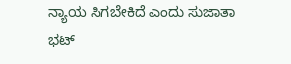ನ್ಯಾಯ ಸಿಗಬೇಕಿದೆ ಎಂದು ಸುಜಾತಾ ಭಟ್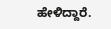ಹೇಳಿದ್ದಾರೆ.